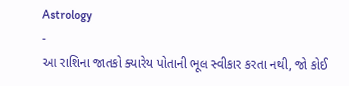Astrology
-
આ રાશિના જાતકો ક્યારેય પોતાની ભૂલ સ્વીકાર કરતા નથી, જો કોઈ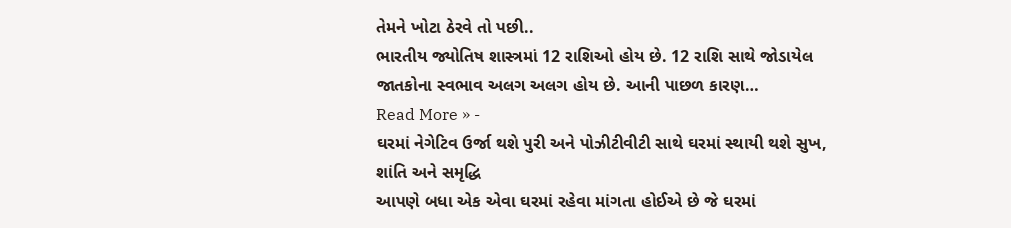તેમને ખોટા ઠેરવે તો પછી..
ભારતીય જ્યોતિષ શાસ્ત્રમાં 12 રાશિઓ હોય છે. 12 રાશિ સાથે જોડાયેલ જાતકોના સ્વભાવ અલગ અલગ હોય છે. આની પાછળ કારણ…
Read More » -
ઘરમાં નેગેટિવ ઉર્જા થશે પુરી અને પોઝીટીવીટી સાથે ઘરમાં સ્થાયી થશે સુખ, શાંતિ અને સમૃદ્ધિ
આપણે બધા એક એવા ઘરમાં રહેવા માંગતા હોઈએ છે જે ઘરમાં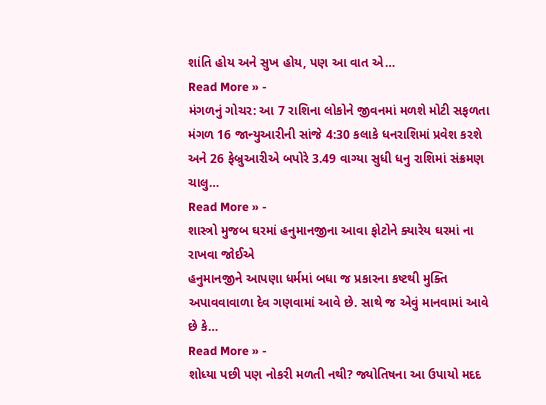શાંતિ હોય અને સુખ હોય, પણ આ વાત એ…
Read More » -
મંગળનું ગોચર: આ 7 રાશિના લોકોને જીવનમાં મળશે મોટી સફળતા
મંગળ 16 જાન્યુઆરીની સાંજે 4:30 કલાકે ધનરાશિમાં પ્રવેશ કરશે અને 26 ફેબ્રુઆરીએ બપોરે 3.49 વાગ્યા સુધી ધનુ રાશિમાં સંક્રમણ ચાલુ…
Read More » -
શાસ્ત્રો મુજબ ઘરમાં હનુમાનજીના આવા ફોટોને ક્યારેય ઘરમાં ના રાખવા જોઈએ
હનુમાનજીને આપણા ધર્મમાં બધા જ પ્રકારના કષ્ટથી મુક્તિ અપાવવાવાળા દેવ ગણવામાં આવે છે. સાથે જ એવું માનવામાં આવે છે કે…
Read More » -
શોધ્યા પછી પણ નોકરી મળતી નથી? જ્યોતિષના આ ઉપાયો મદદ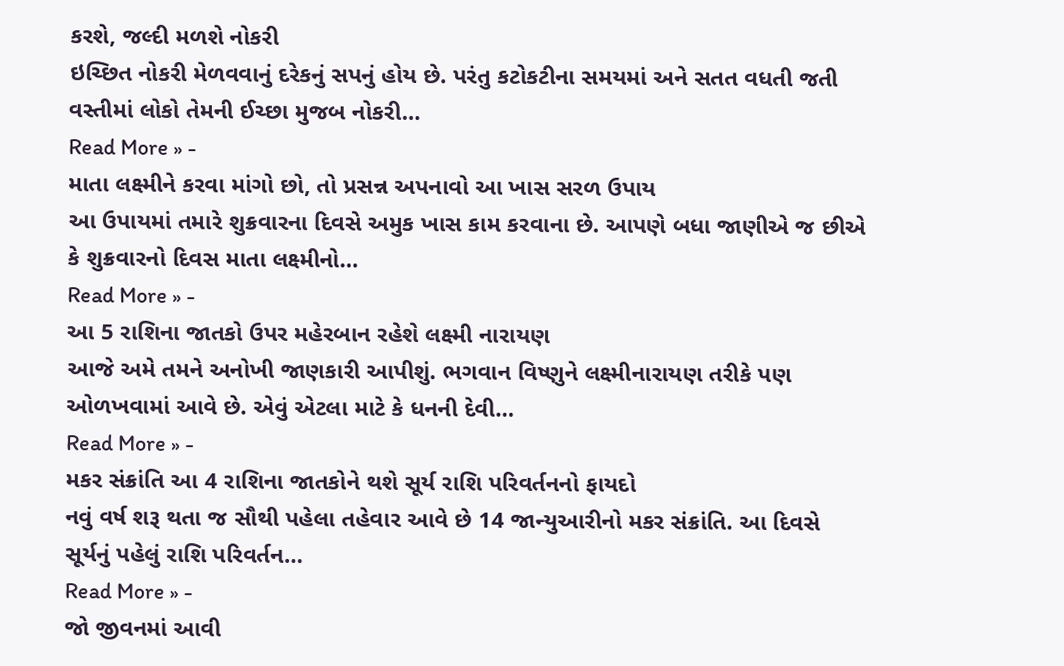કરશે, જલ્દી મળશે નોકરી
ઇચ્છિત નોકરી મેળવવાનું દરેકનું સપનું હોય છે. પરંતુ કટોકટીના સમયમાં અને સતત વધતી જતી વસ્તીમાં લોકો તેમની ઈચ્છા મુજબ નોકરી…
Read More » -
માતા લક્ષ્મીને કરવા માંગો છો, તો પ્રસન્ન અપનાવો આ ખાસ સરળ ઉપાય
આ ઉપાયમાં તમારે શુક્રવારના દિવસે અમુક ખાસ કામ કરવાના છે. આપણે બધા જાણીએ જ છીએ કે શુક્રવારનો દિવસ માતા લક્ષ્મીનો…
Read More » -
આ 5 રાશિના જાતકો ઉપર મહેરબાન રહેશે લક્ષ્મી નારાયણ
આજે અમે તમને અનોખી જાણકારી આપીશું. ભગવાન વિષ્ણુને લક્ષ્મીનારાયણ તરીકે પણ ઓળખવામાં આવે છે. એવું એટલા માટે કે ધનની દેવી…
Read More » -
મકર સંક્રાંતિ આ 4 રાશિના જાતકોને થશે સૂર્ય રાશિ પરિવર્તનનો ફાયદો
નવું વર્ષ શરૂ થતા જ સૌથી પહેલા તહેવાર આવે છે 14 જાન્યુઆરીનો મકર સંક્રાંતિ. આ દિવસે સૂર્યનું પહેલું રાશિ પરિવર્તન…
Read More » -
જો જીવનમાં આવી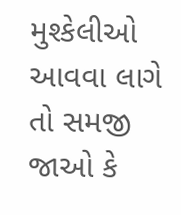મુશ્કેલીઓ આવવા લાગે તો સમજી જાઓ કે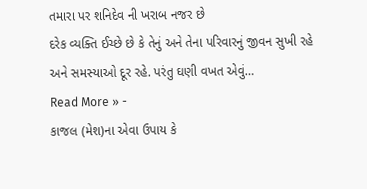તમારા પર શનિદેવ ની ખરાબ નજર છે
દરેક વ્યક્તિ ઈચ્છે છે કે તેનું અને તેના પરિવારનું જીવન સુખી રહે અને સમસ્યાઓ દૂર રહે. પરંતુ ઘણી વખત એવું…
Read More » -
કાજલ (મેશ)ના એવા ઉપાય કે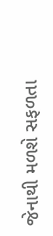જેનાથી મળશે સફળતા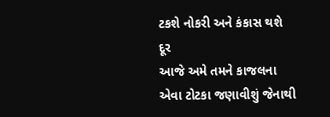ટકશે નોકરી અને કંકાસ થશે દૂર
આજે અમે તમને કાજલના એવા ટોટકા જણાવીશું જેનાથી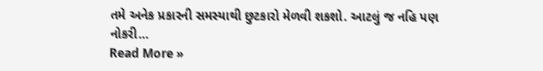તમે અનેક પ્રકારની સમસ્યાથી છુટકારો મેળવી શકશો. આટલું જ નહિ પણ નોકરી…
Read More »